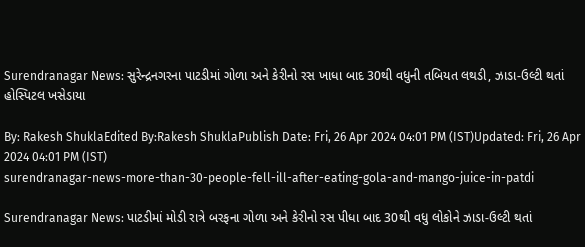Surendranagar News: સુરેન્દ્રનગરના પાટડીમાં ગોળા અને કેરીનો રસ ખાધા બાદ 30થી વધુની તબિયત લથડી, ઝાડા-ઉલ્ટી થતાં હોસ્પિટલ ખસેડાયા

By: Rakesh ShuklaEdited By:Rakesh ShuklaPublish Date: Fri, 26 Apr 2024 04:01 PM (IST)Updated: Fri, 26 Apr 2024 04:01 PM (IST)
surendranagar-news-more-than-30-people-fell-ill-after-eating-gola-and-mango-juice-in-patdi

Surendranagar News: પાટડીમાં મોડી રાત્રે બરફના ગોળા અને કેરીનો રસ પીધા બાદ 30થી વધુ લોકોને ઝાડા-ઉલ્ટી થતાં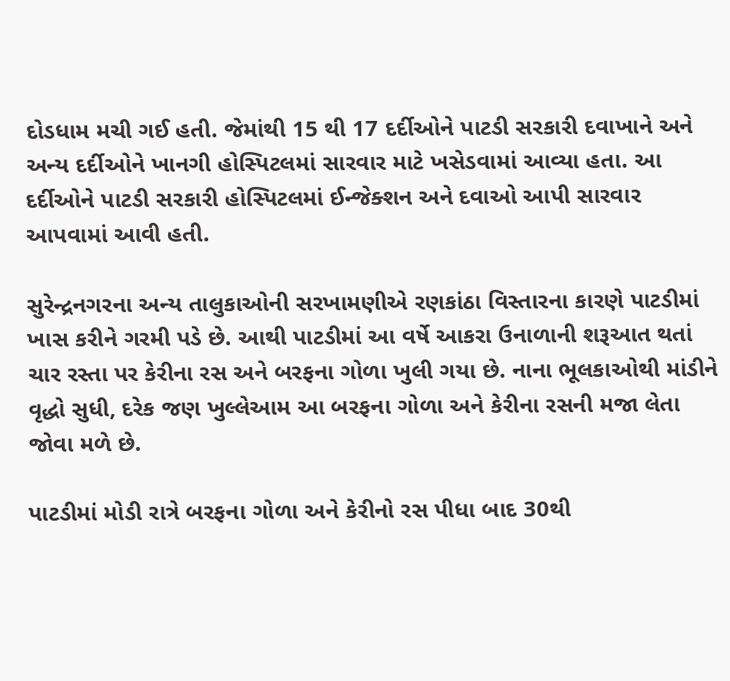દોડધામ મચી ગઈ હતી. જેમાંથી 15 થી 17 દર્દીઓને પાટડી સરકારી દવાખાને અને અન્ય દર્દીઓને ખાનગી હોસ્પિટલમાં સારવાર માટે ખસેડવામાં આવ્યા હતા. આ દર્દીઓને પાટડી સરકારી હોસ્પિટલમાં ઈન્જેક્શન અને દવાઓ આપી સારવાર આપવામાં આવી હતી.

સુરેન્દ્રનગરના અન્ય તાલુકાઓની સરખામણીએ રણકાંઠા વિસ્તારના કારણે પાટડીમાં ખાસ કરીને ગરમી પડે છે. આથી પાટડીમાં આ વર્ષે આકરા ઉનાળાની શરૂઆત થતાં ચાર રસ્તા પર કેરીના રસ અને બરફના ગોળા ખુલી ગયા છે. નાના ભૂલકાઓથી માંડીને વૃદ્ધો સુધી, દરેક જણ ખુલ્લેઆમ આ બરફના ગોળા અને કેરીના રસની મજા લેતા જોવા મળે છે.

પાટડીમાં મોડી રાત્રે બરફના ગોળા અને કેરીનો રસ પીધા બાદ 30થી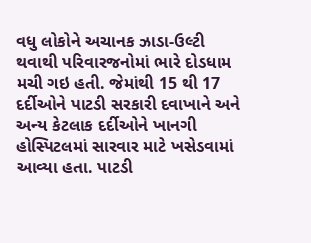વધુ લોકોને અચાનક ઝાડા-ઉલ્ટી થવાથી પરિવારજનોમાં ભારે દોડધામ મચી ગઇ હતી. જેમાંથી 15 થી 17 દર્દીઓને પાટડી સરકારી દવાખાને અને અન્ય કેટલાક દર્દીઓને ખાનગી હોસ્પિટલમાં સારવાર માટે ખસેડવામાં આવ્યા હતા. પાટડી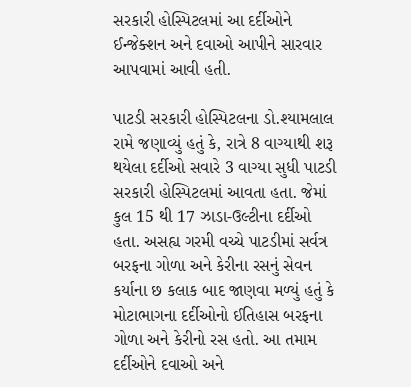સરકારી હોસ્પિટલમાં આ દર્દીઓને ઈન્જેક્શન અને દવાઓ આપીને સારવાર આપવામાં આવી હતી.

પાટડી સરકારી હોસ્પિટલના ડો.શ્યામલાલ રામે જણાવ્યું હતું કે, રાત્રે 8 વાગ્યાથી શરૂ થયેલા દર્દીઓ સવારે 3 વાગ્યા સુધી પાટડી સરકારી હોસ્પિટલમાં આવતા હતા. જેમાં કુલ 15 થી 17 ઝાડા-ઉલ્ટીના દર્દીઓ હતા. અસહ્ય ગરમી વચ્ચે પાટડીમાં સર્વત્ર બરફના ગોળા અને કેરીના રસનું સેવન કર્યાના છ કલાક બાદ જાણવા મળ્યું હતું કે મોટાભાગના દર્દીઓનો ઈતિહાસ બરફના ગોળા અને કેરીનો રસ હતો. આ તમામ દર્દીઓને દવાઓ અને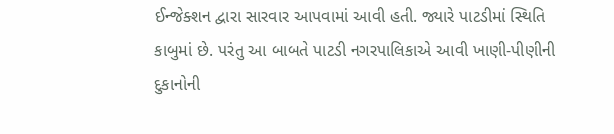ઈન્જેક્શન દ્વારા સારવાર આપવામાં આવી હતી. જ્યારે પાટડીમાં સ્થિતિ કાબુમાં છે. પરંતુ આ બાબતે પાટડી નગરપાલિકાએ આવી ખાણી-પીણીની દુકાનોની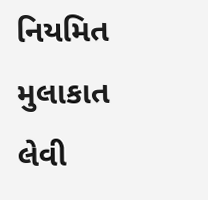નિયમિત મુલાકાત લેવી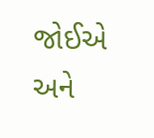જોઈએ અને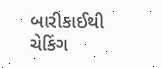બારીકાઈથી ચેકિંગ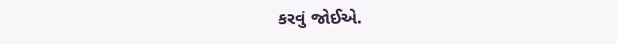કરવું જોઈએ.